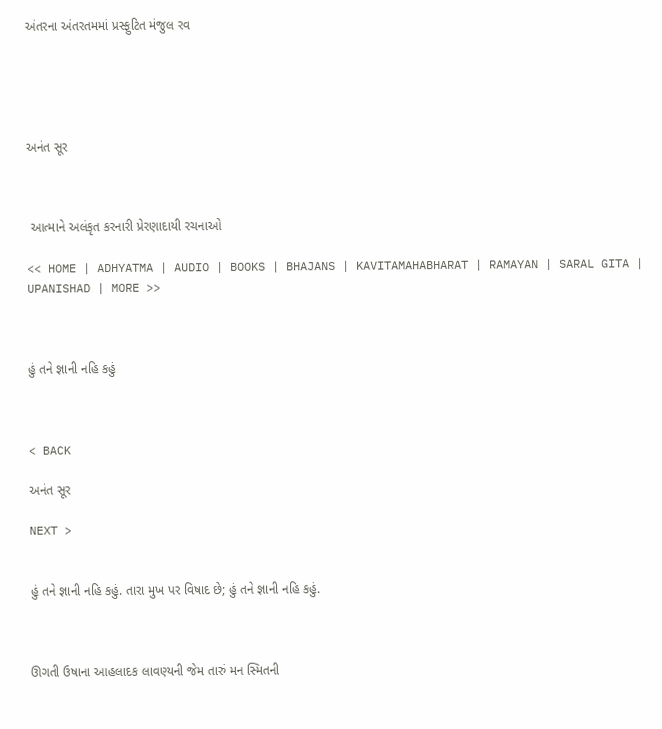અંતરના અંતરતમમાં પ્રસ્ફુટિત મંજુલ રવ





અનંત સૂર



 આત્માને અલંકૃત કરનારી પ્રેરણાદાયી રચનાઓ

<< HOME | ADHYATMA | AUDIO | BOOKS | BHAJANS | KAVITAMAHABHARAT | RAMAYAN | SARAL GITA | UPANISHAD | MORE >>



હું તને જ્ઞાની નહિ કહું



< BACK

અનંત સૂર

NEXT >


હું તને જ્ઞાની નહિ કહું. તારા મુખ પર વિષાદ છે; હું તને જ્ઞાની નહિ કહું.



ઊગતી ઉષાના આહલાદક લાવણ્યની જેમ તારું મન સ્મિતની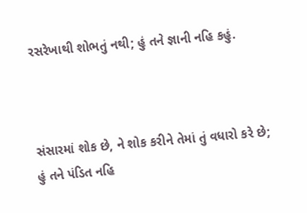રસરેખાથી શોભતું નથી; હું તને જ્ઞાની નહિ કહું.



સંસારમાં શોક છે, ને શોક કરીને તેમાં તું વધારો કરે છે; હું તને પંડિત નહિ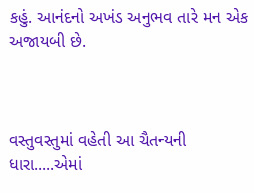કહું. આનંદનો અખંડ અનુભવ તારે મન એક અજાયબી છે.



વસ્તુવસ્તુમાં વહેતી આ ચૈતન્યની ધારા.....એમાં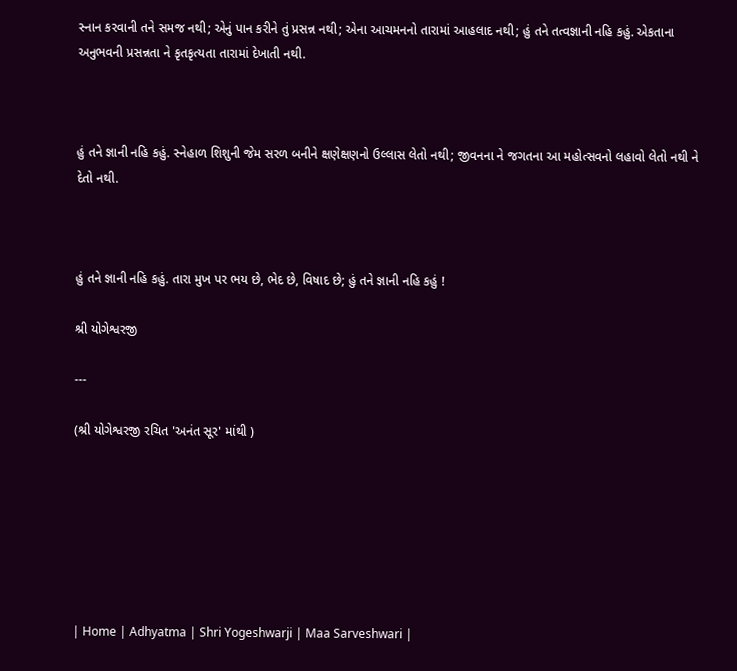સ્નાન કરવાની તને સમજ નથી; એનું પાન કરીને તું પ્રસન્ન નથી; એના આચમનનો તારામાં આહલાદ નથી; હું તને તત્વજ્ઞાની નહિ કહું. એકતાના અનુભવની પ્રસન્નતા ને કૃતકૃત્યતા તારામાં દેખાતી નથી.



હું તને જ્ઞાની નહિ કહું. સ્નેહાળ શિશુની જેમ સરળ બનીને ક્ષણેક્ષણનો ઉલ્લાસ લેતો નથી; જીવનના ને જગતના આ મહોત્સવનો લહાવો લેતો નથી ને દેતો નથી.



હું તને જ્ઞાની નહિ કહું. તારા મુખ પર ભય છે, ભેદ છે, વિષાદ છે; હું તને જ્ઞાની નહિ કહું !

શ્રી યોગેશ્વરજી

---

(શ્રી યોગેશ્વરજી રચિત 'અનંત સૂર' માંથી )







| Home | Adhyatma | Shri Yogeshwarji | Maa Sarveshwari |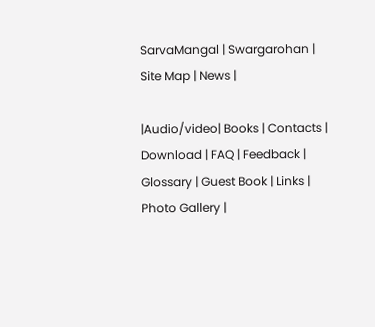SarvaMangal | Swargarohan |  Site Map | News |

|Audio/video| Books | Contacts | Download | FAQ | Feedback | Glossary | Guest Book | Links | Photo Gallery |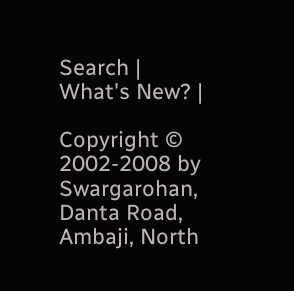Search | What's New? |

Copyright © 2002-2008 by Swargarohan, Danta Road, Ambaji, North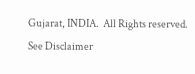Gujarat, INDIA.  All Rights reserved. See Disclaimer